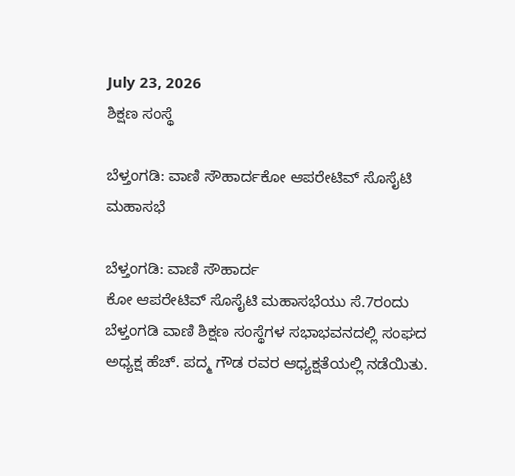July 23, 2026
ಶಿಕ್ಷಣ ಸಂಸ್ಥೆ

ಬೆಳ್ತಂಗಡಿ: ವಾಣಿ ಸೌಹಾರ್ದಕೋ ಆಪರೇಟಿವ್‌ ಸೊಸೈಟಿ ಮಹಾಸಭೆ

ಬೆಳ್ತಂಗಡಿ: ವಾಣಿ ಸೌಹಾರ್ದ
ಕೋ ಆಪರೇಟಿವ್‌ ಸೊಸೈಟಿ ಮಹಾಸಭೆಯು ಸೆ.7ರಂದು ಬೆಳ್ತಂಗಡಿ ವಾಣಿ ಶಿಕ್ಷಣ ಸಂಸ್ಥೆಗಳ ಸಭಾಭವನದಲ್ಲಿ ಸಂಘದ ಅಧ್ಯಕ್ಷ ಹೆಚ್. ಪದ್ಮ ಗೌಡ ರವರ ಆಧ್ಯಕ್ಷತೆಯಲ್ಲಿ ನಡೆಯಿತು.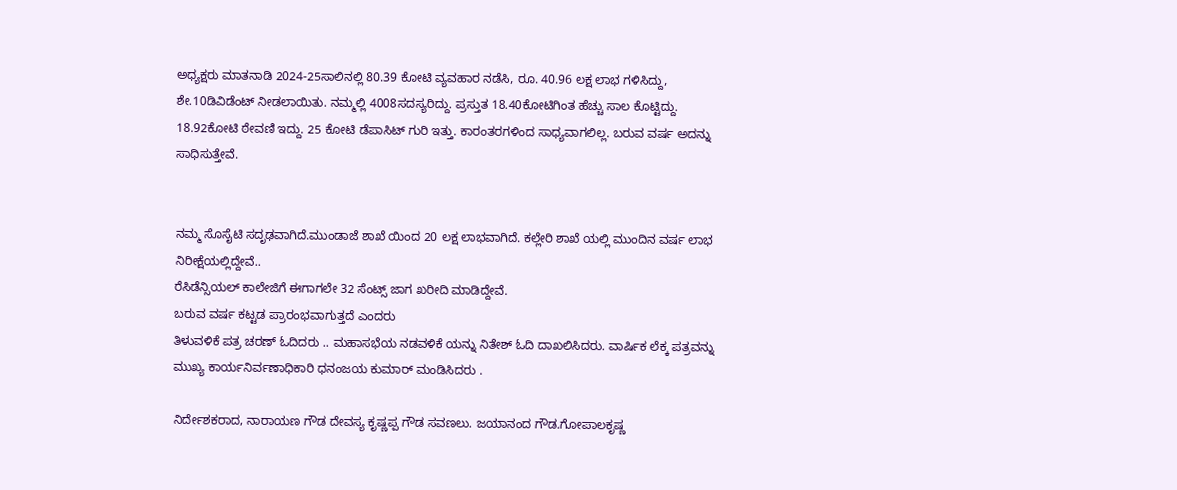ಅಧ್ಯಕ್ಷರು ಮಾತನಾಡಿ 2024-25ಸಾಲಿನಲ್ಲಿ 80.39 ಕೋಟಿ ವ್ಯವಹಾರ ನಡೆಸಿ, ರೂ. 40.96 ಲಕ್ಷ ಲಾಭ ಗಳಿಸಿದ್ದು, ಶೇ.10ಡಿವಿಡೆಂಟ್ ನೀಡಲಾಯಿತು. ನಮ್ಮಲ್ಲಿ 4008ಸದಸ್ಯರಿದ್ದು. ಪ್ರಸ್ತುತ 18.40ಕೋಟಿಗಿಂತ ಹೆಚ್ಚು ಸಾಲ ಕೊಟ್ಟಿದ್ದು. 18.92ಕೋಟಿ ಠೇವಣಿ ಇದ್ದು. 25 ಕೋಟಿ ಡೆಪಾಸಿಟ್ ಗುರಿ ಇತ್ತು. ಕಾರಂತರಗಳಿಂದ ಸಾಧ್ಯವಾಗಲಿಲ್ಲ. ಬರುವ ವರ್ಷ ಅದನ್ನು ಸಾಧಿಸುತ್ತೇವೆ.


ನಮ್ಮ ಸೊಸೈಟಿ ಸದೃಢವಾಗಿದೆ.ಮುಂಡಾಜೆ ಶಾಖೆ ಯಿಂದ 20 ಲಕ್ಷ ಲಾಭವಾಗಿದೆ. ಕಲ್ಲೇರಿ ಶಾಖೆ ಯಲ್ಲಿ ಮುಂದಿನ ವರ್ಷ ಲಾಭ ನಿರೀಕ್ಷೆಯಲ್ಲಿದ್ದೇವೆ..
ರೆಸಿಡೆನ್ಸಿಯಲ್ ಕಾಲೇಜಿಗೆ ಈಗಾಗಲೇ 32 ಸೆಂಟ್ಸ್ ಜಾಗ ಖರೀದಿ ಮಾಡಿದ್ದೇವೆ.
ಬರುವ ವರ್ಷ ಕಟ್ಟಡ ಪ್ರಾರಂಭವಾಗುತ್ತದೆ ಎಂದರು
ತಿಳುವಳಿಕೆ ಪತ್ರ ಚರಣ್ ಓದಿದರು .. ಮಹಾಸಭೆಯ ನಡವಳಿಕೆ ಯನ್ನು ನಿತೇಶ್ ಓದಿ ದಾಖಲಿಸಿದರು. ವಾರ್ಷಿಕ ಲೆಕ್ಕ ಪತ್ರವನ್ನು ಮುಖ್ಯ ಕಾರ್ಯನಿರ್ವಣಾಧಿಕಾರಿ ಧನಂಜಯ ಕುಮಾ‌ರ್ ಮಂಡಿಸಿದರು .

ನಿರ್ದೇಶಕರಾದ, ನಾರಾಯಣ ಗೌಡ ದೇವಸ್ಯ ಕೃಷ್ಣಪ್ಪ ಗೌಡ ಸವಣಲು. ಜಯಾನಂದ ಗೌಡ.ಗೋಪಾಲಕೃಷ್ಣ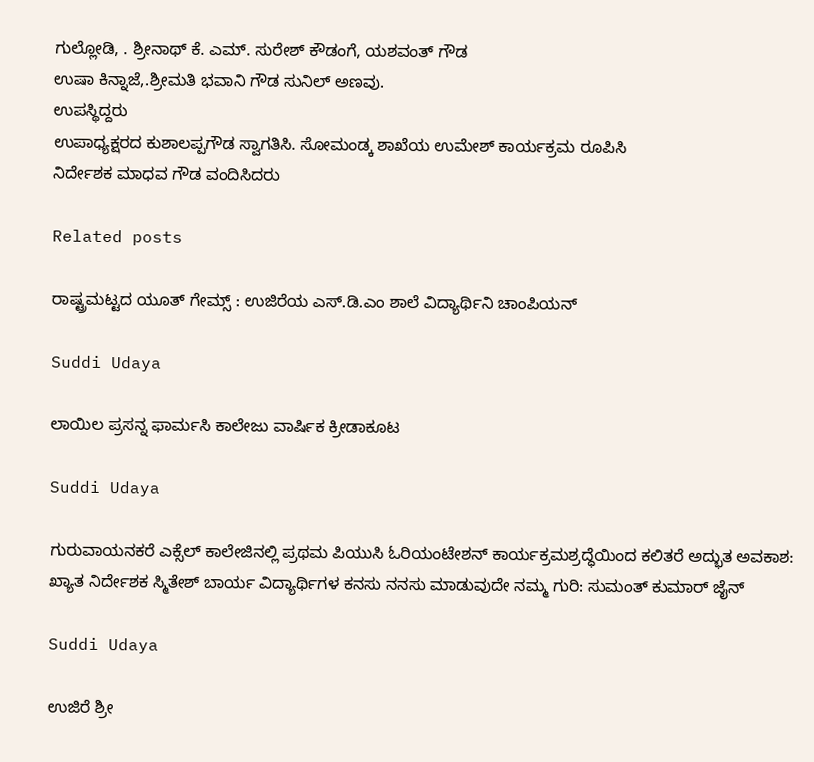ಗುಲ್ಲೋಡಿ, . ಶ್ರೀನಾಥ್ ಕೆ. ಎಮ್. ಸುರೇಶ್ ಕೌಡಂಗೆ, ಯಶವಂತ್ ಗೌಡ
ಉಷಾ ಕಿನ್ನಾಜೆ,.ಶ್ರೀಮತಿ ಭವಾನಿ ಗೌಡ ಸುನಿಲ್ ಅಣವು.
ಉಪಸ್ಥಿದ್ದರು
ಉಪಾಧ್ಯಕ್ಷರದ ಕುಶಾಲಪ್ಪಗೌಡ ಸ್ವಾಗತಿಸಿ. ಸೋಮಂಡ್ಕ ಶಾಖೆಯ ಉಮೇಶ್ ಕಾರ್ಯಕ್ರಮ ರೂಪಿಸಿ
ನಿರ್ದೇಶಕ ಮಾಧವ ಗೌಡ ವಂದಿಸಿದರು

Related posts

ರಾಷ್ಟ್ರಮಟ್ಟದ ಯೂತ್ ಗೇಮ್ಸ್ : ಉಜಿರೆಯ‌ ಎಸ್.ಡಿ.ಎಂ ಶಾಲೆ ವಿದ್ಯಾರ್ಥಿನಿ ಚಾಂಪಿಯನ್

Suddi Udaya

ಲಾಯಿಲ ಪ್ರಸನ್ನ ಫಾರ್ಮಸಿ ಕಾಲೇಜು ವಾರ್ಷಿಕ ಕ್ರೀಡಾಕೂಟ

Suddi Udaya

ಗುರುವಾಯನಕರೆ ಎಕ್ಸೆಲ್ ಕಾಲೇಜಿನಲ್ಲಿ ಪ್ರಥಮ ಪಿಯುಸಿ ಓರಿಯಂಟೇಶನ್ ಕಾರ್ಯಕ್ರಮಶ್ರದ್ಧೆಯಿಂದ ಕಲಿತರೆ ಅದ್ಭುತ ಅವಕಾಶ: ಖ್ಯಾತ ನಿರ್ದೇಶಕ ಸ್ಮಿತೇಶ್ ಬಾರ್ಯ ವಿದ್ಯಾರ್ಥಿಗಳ ಕನಸು ನನಸು ಮಾಡುವುದೇ ನಮ್ಮ ಗುರಿ: ಸುಮಂತ್ ಕುಮಾರ್ ಜೈನ್

Suddi Udaya

ಉಜಿರೆ ಶ್ರೀ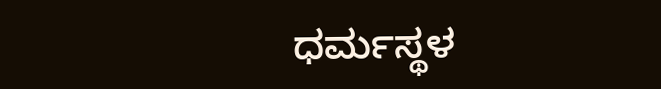ಧರ್ಮಸ್ಥಳ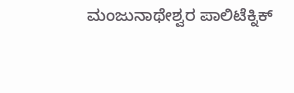ಮಂಜುನಾಥೇಶ್ವರ ಪಾಲಿಟೆಕ್ನಿಕ್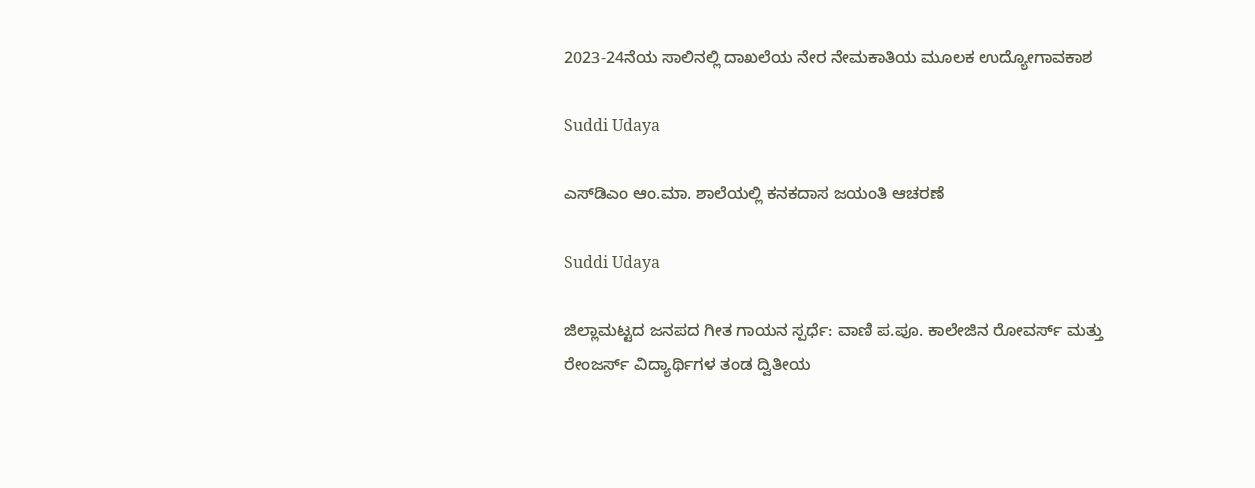2023-24ನೆಯ ಸಾಲಿನಲ್ಲಿ ದಾಖಲೆಯ ನೇರ ನೇಮಕಾತಿಯ ಮೂಲಕ ಉದ್ಯೋಗಾವಕಾಶ

Suddi Udaya

ಎಸ್‌ಡಿಎಂ ಆಂ.ಮಾ. ಶಾಲೆಯಲ್ಲಿ ಕನಕದಾಸ ಜಯಂತಿ ಆಚರಣೆ

Suddi Udaya

ಜಿಲ್ಲಾಮಟ್ಟದ ಜನಪದ ಗೀತ ಗಾಯನ ಸ್ಪರ್ಧೆ: ವಾಣಿ ಪ.ಪೂ. ಕಾಲೇಜಿನ ರೋವರ್ಸ್ ಮತ್ತು ರೇಂಜರ್ಸ್ ವಿದ್ಯಾರ್ಥಿಗಳ ತಂಡ ದ್ವಿತೀಯ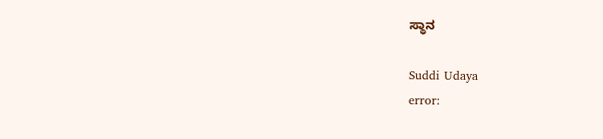ಸ್ಥಾನ

Suddi Udaya
error: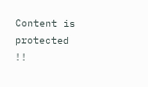Content is protected !!